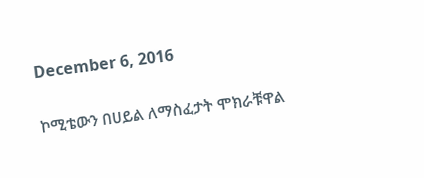December 6, 2016

ኮሚቴውን በሀይል ለማስፈታት ሞክራቹዋል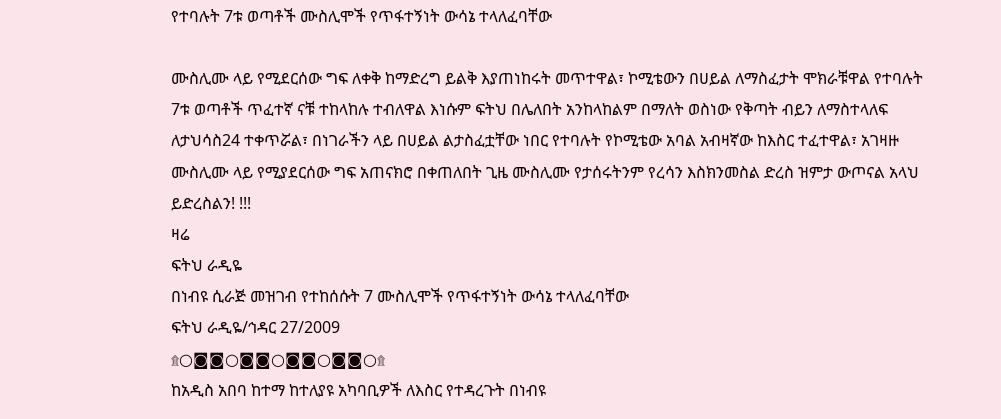የተባሉት 7ቱ ወጣቶች ሙስሊሞች የጥፋተኝነት ውሳኔ ተላለፈባቸው

ሙስሊሙ ላይ የሚደርሰው ግፍ ለቀቅ ከማድረግ ይልቅ እያጠነከሩት መጥተዋል፣ ኮሚቴውን በሀይል ለማስፈታት ሞክራቹዋል የተባሉት 7ቱ ወጣቶች ጥፈተኛ ናቹ ተከላከሉ ተብለዋል እነሱም ፍትህ በሌለበት አንከላከልም በማለት ወስነው የቅጣት ብይን ለማስተላለፍ ለታህሳስ24 ተቀጥሯል፣ በነገራችን ላይ በሀይል ልታስፈቷቸው ነበር የተባሉት የኮሚቴው አባል አብዛኛው ከእስር ተፈተዋል፣ አገዛዙ ሙስሊሙ ላይ የሚያደርሰው ግፍ አጠናክሮ በቀጠለበት ጊዜ ሙስሊሙ የታሰሩትንም የረሳን እስክንመስል ድረስ ዝምታ ውጦናል አላህ ይድረስልን! !!!
ዛሬ
ፍትህ ራዲዬ
በነብዩ ሲራጅ መዝገብ የተከሰሱት 7 ሙስሊሞች የጥፋተኝነት ውሳኔ ተላለፈባቸው
ፍትህ ራዲዬ/ኅዳር 27/2009
۩○◙◙○◙◙○◙◙○◙◙○۩
ከአዲስ አበባ ከተማ ከተለያዩ አካባቢዎች ለእስር የተዳረጉት በነብዩ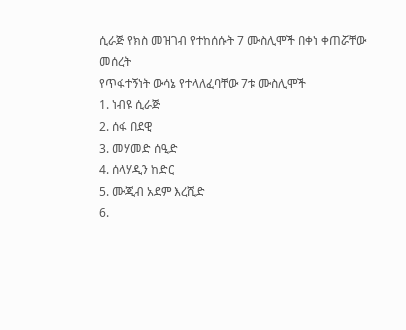ሲራጅ የክስ መዝገብ የተከሰሱት 7 ሙስሊሞች በቀነ ቀጠሯቸው መሰረት
የጥፋተኝነት ውሳኔ የተላለፈባቸው 7ቱ ሙስሊሞች
1. ነብዩ ሲራጅ
2. ሰፋ በደዊ
3. መሃመድ ሰዒድ
4. ሰላሃዲን ከድር
5. ሙጂብ አደም እረሺድ
6.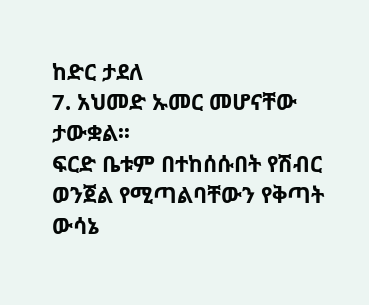ከድር ታደለ
7. አህመድ ኡመር መሆናቸው ታውቋል፡፡
ፍርድ ቤቱም በተከሰሱበት የሽብር ወንጀል የሚጣልባቸውን የቅጣት ውሳኔ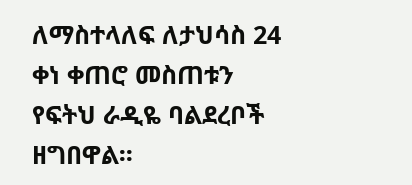ለማስተላለፍ ለታህሳስ 24 ቀነ ቀጠሮ መስጠቱን የፍትህ ራዲዬ ባልደረቦች ዘግበዋል፡፡